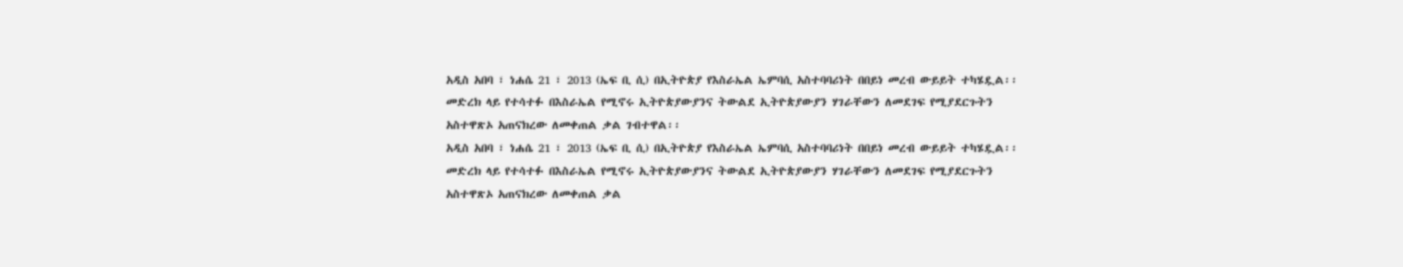አዲስ አበባ ፣ ነሐሴ 21 ፣ 2013 (ኤፍ ቢ ሲ) በኢትዮጵያ የእስራኤል ኤምባሲ አስተባባሪነት በበይነ መረብ ውይይት ተካሄዷል፡፡
መድረክ ላይ የተሳተፉ በእስራኤል የሚኖሩ ኢትዮጵያውያንና ትውልደ ኢትዮጵያውያን ሃገራቸውን ለመደገፍ የሚያደርጉትን አስተዋጽኦ አጠናክረው ለመቀጠል ቃል ገብተዋል፡፡
አዲስ አበባ ፣ ነሐሴ 21 ፣ 2013 (ኤፍ ቢ ሲ) በኢትዮጵያ የእስራኤል ኤምባሲ አስተባባሪነት በበይነ መረብ ውይይት ተካሄዷል፡፡
መድረክ ላይ የተሳተፉ በእስራኤል የሚኖሩ ኢትዮጵያውያንና ትውልደ ኢትዮጵያውያን ሃገራቸውን ለመደገፍ የሚያደርጉትን አስተዋጽኦ አጠናክረው ለመቀጠል ቃል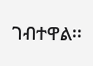ገብተዋል፡፡